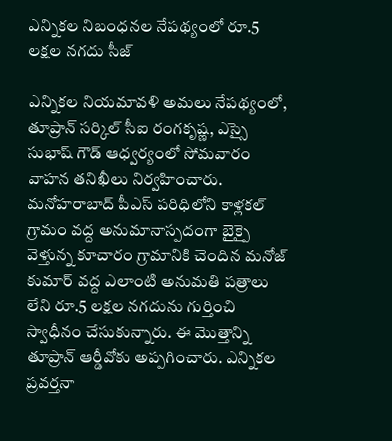ఎన్నికల నిబంధనల నేపథ్యంలో రూ.5 లక్షల నగదు సీజ్

ఎన్నికల నియమావళి అమలు నేపథ్యంలో, తూప్రాన్ సర్కిల్ సీఐ రంగకృష్ణ, ఎస్సై సుభాష్ గౌడ్ ఆధ్వర్యంలో సోమవారం వాహన తనిఖీలు నిర్వహించారు. మనోహరాబాద్ పీఎస్ పరిధిలోని కాళ్లకల్ గ్రామం వద్ద అనుమానాస్పదంగా బైక్పై వెళ్తున్న కూచారం గ్రామానికి చెందిన మనోజ్ కుమార్ వద్ద ఎలాంటి అనుమతి పత్రాలు లేని రూ.5 లక్షల నగదును గుర్తించి స్వాధీనం చేసుకున్నారు. ఈ మొత్తాన్ని తూప్రాన్ ఆర్డీవోకు అప్పగించారు. ఎన్నికల ప్రవర్తనా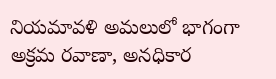నియమావళి అమలులో భాగంగా అక్రమ రవాణా, అనధికార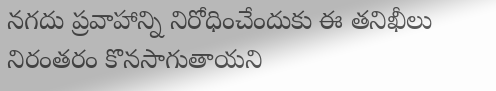నగదు ప్రవాహాన్ని నిరోధించేందుకు ఈ తనిఖీలు నిరంతరం కొనసాగుతాయని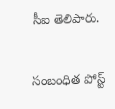సీఐ తెలిపారు.

సంబంధిత పోస్ట్